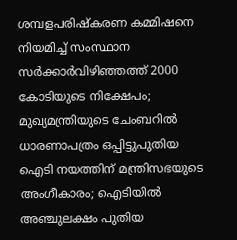ശമ്പളപരിഷ്കരണ കമ്മിഷനെ നിയമിച്ച് സംസ്ഥാന സർക്കാർവിഴിഞ്ഞത്ത് 2000 കോടിയുടെ നിക്ഷേപം; മുഖ്യമന്ത്രിയുടെ ചേംബറിൽ ധാരണാപത്രം ഒപ്പിട്ടുപുതിയ ഐടി നയത്തിന് മന്ത്രിസഭയുടെ അംഗീകാരം; ഐടിയിൽ അഞ്ചുലക്ഷം പുതിയ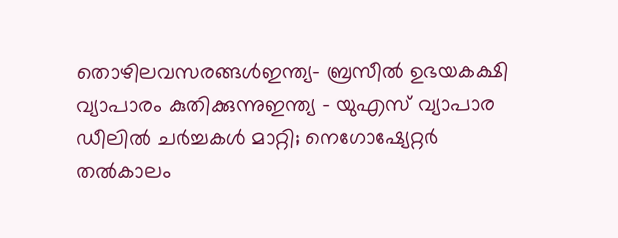തൊഴിലവസരങ്ങൾഇന്ത്യ- ബ്രസീൽ ഉഭയകക്ഷി വ്യാപാരം കുതിക്കുന്നുഇന്ത്യ – യുഎസ് വ്യാപാര ഡീലിൽ ചർച്ചകൾ മാറ്റി; നെഗോഷ്യേറ്റർ തൽകാലം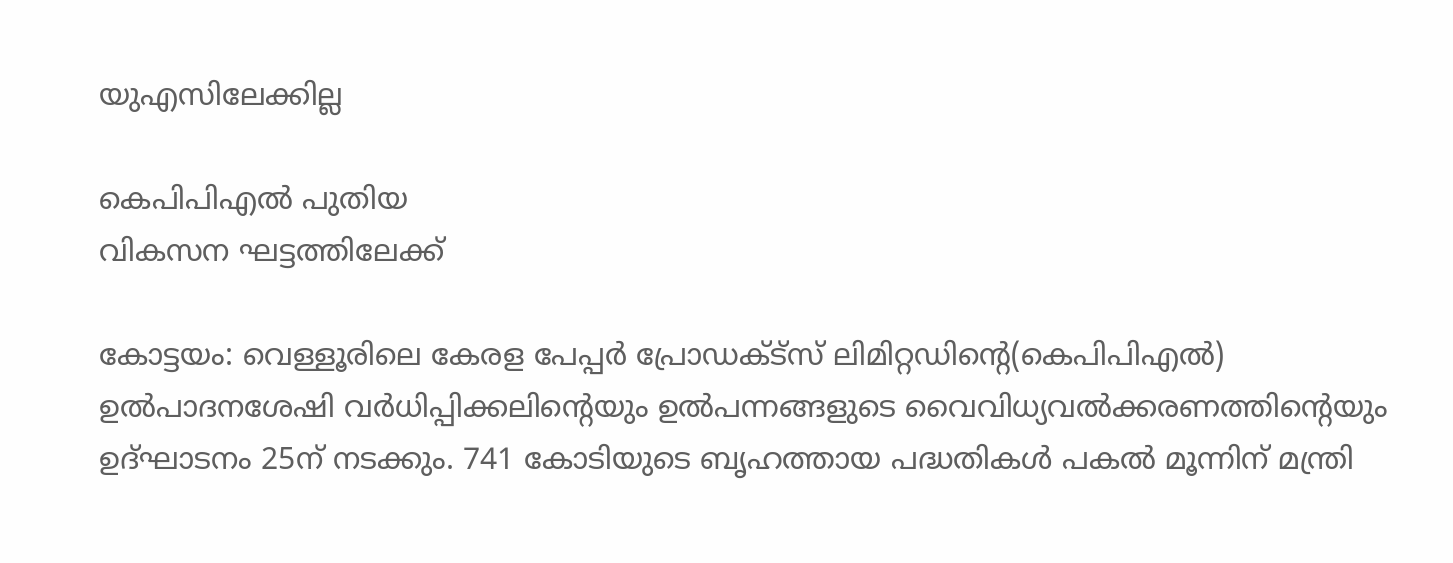യുഎസിലേക്കില്ല

കെപിപിഎൽ പുതിയ
വികസന ഘട്ടത്തിലേക്ക്‌

കോട്ടയം: വെള്ളൂരിലെ കേരള പേപ്പർ പ്രോഡക്ട്‌സ് ലിമിറ്റഡിന്റെ(കെപിപിഎൽ) ഉൽപാദനശേഷി വർധിപ്പിക്കലിന്റെയും ഉൽപന്നങ്ങളുടെ വൈവിധ്യവൽക്കരണത്തിന്റെയും ഉദ്‌ഘാടനം 25ന്‌ നടക്കും. 741 കോടിയുടെ ബൃഹത്തായ പദ്ധതികൾ പകൽ മൂന്നിന്‌ മന്ത്രി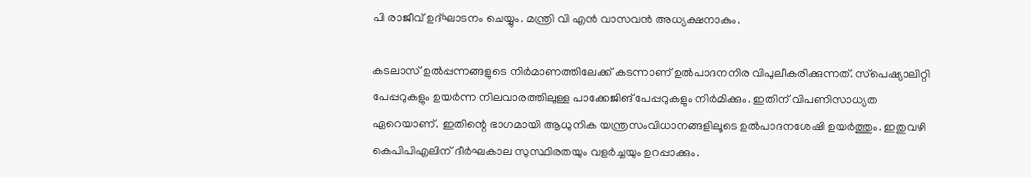പി രാജീവ്‌ ഉദ്‌ഘാടനം ചെയ്യും. മന്ത്രി വി എൻ വാസവൻ അധ്യക്ഷനാകും.

കടലാസ്‌ ഉൽപ്പന്നങ്ങളുടെ നിർമാണത്തിലേക്ക്‌ കടന്നാണ്‌ ഉൽപാദനനിര വിപുലീകരിക്കുന്നത്‌. സ്‌പെഷ്യാലിറ്റി പേപ്പറുകളും ഉയർന്ന നിലവാരത്തിലുള്ള പാക്കേജിങ്‌ പേപ്പറുകളും നിർമിക്കും. ഇതിന്‌ വിപണിസാധ്യത ഏറെയാണ്‌. ഇതിന്റെ ഭാഗമായി ആധുനിക യന്ത്രസംവിധാനങ്ങളിലൂടെ ഉൽപാദനശേഷി ഉയർത്തും. ഇതുവഴി കെപിപിഎലിന്‌ ദീർഘകാല സുസ്ഥിരതയും വളർച്ചയും ഉറപ്പാക്കും.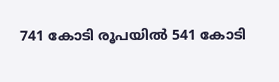741 കോടി രൂപയിൽ 541 കോടി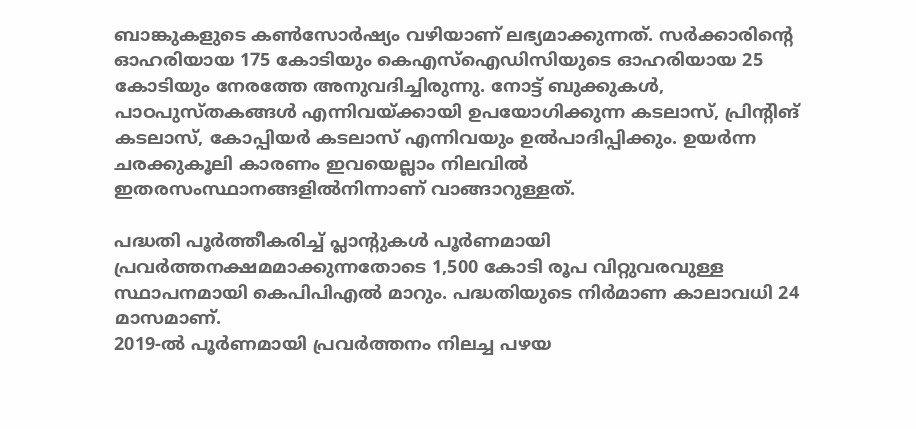ബാങ്കുകളുടെ കൺസോർഷ്യം വഴിയാണ്‌ ലഭ്യമാക്കുന്നത്‌. സർക്കാരിന്റെ ഓഹരിയായ 175 കോടിയും കെഎസ്‌ഐഡിസിയുടെ ഓഹരിയായ 25 കോടിയും നേരത്തേ അനുവദിച്ചിരുന്നു. നോട്ട് ബുക്കുകൾ, പാഠപുസ്‌തകങ്ങൾ എന്നിവയ്ക്കായി ഉപയോഗിക്കുന്ന കടലാസ്‌, പ്രിന്റിങ്‌ കടലാസ്‌, കോപ്പിയർ കടലാസ്‌ എന്നിവയും ഉൽപാദിപ്പിക്കും. ഉയർന്ന ചരക്കുകൂലി കാരണം ഇവയെല്ലാം നിലവിൽ ഇതരസംസ്ഥാനങ്ങളിൽനിന്നാണ്‌ വാങ്ങാറുള്ളത്.

പദ്ധതി പൂർത്തീകരിച്ച് പ്ലാന്റുകൾ പൂർണമായി പ്രവർത്തനക്ഷമമാക്കുന്നതോടെ 1,500 കോടി രൂപ വിറ്റുവരവുള്ള സ്ഥാപനമായി കെപിപിഎൽ മാറും. പദ്ധതിയുടെ നിർമാണ കാലാവധി 24 മാസമാണ്.
2019-ൽ പൂർണമായി പ്രവർത്തനം നിലച്ച പഴയ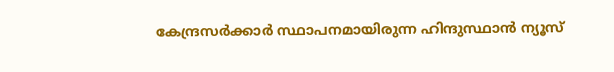കേന്ദ്രസർക്കാർ സ്ഥാപനമായിരുന്ന ഹിന്ദുസ്ഥാൻ ന്യൂസ്‌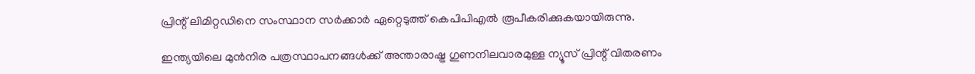പ്രിന്റ്‌ ലിമിറ്റഡിനെ സംസ്ഥാന സർക്കാർ ഏറ്റെടുത്ത്‌ കെപിപിഎൽ രൂപീകരിക്കുകയായിരുന്നു.

ഇന്ത്യയിലെ മുൻനിര പത്രസ്ഥാപനങ്ങൾക്ക് അന്താരാഷ്ട്ര ഗുണനിലവാരമുള്ള ന്യൂസ്‌ പ്രിന്റ്‌ വിതരണം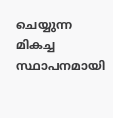ചെയ്യുന്ന മികച്ച സ്ഥാപനമായി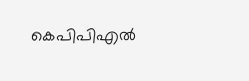കെപിപിഎൽ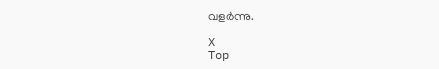വളർന്നു.

X
Top